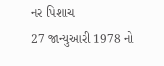નર પિશાચ
27 જાન્યુઆરી 1978 નો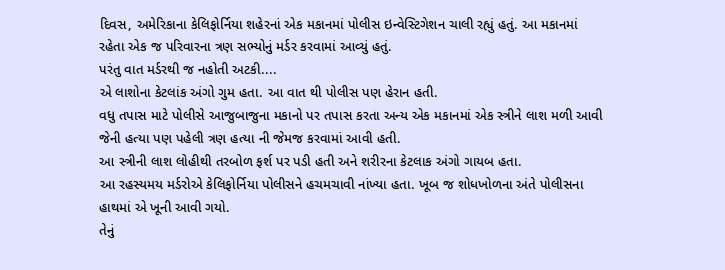દિવસ, અમેરિકાના કેલિફોર્નિયા શહેરનાં એક મકાનમાં પોલીસ ઇન્વેસ્ટિગેશન ચાલી રહ્યું હતું. આ મકાનમાં રહેતા એક જ પરિવારના ત્રણ સભ્યોનું મર્ડર કરવામાં આવ્યું હતું.
પરંતુ વાત મર્ડરથી જ નહોતી અટકી....
એ લાશોના કેટલાંક અંગો ગુમ હતા. આ વાત થી પોલીસ પણ હેરાન હતી.
વધુ તપાસ માટે પોલીસે આજુબાજુના મકાનો પર તપાસ કરતા અન્ય એક મકાનમાં એક સ્ત્રીને લાશ મળી આવી જેની હત્યા પણ પહેલી ત્રણ હત્યા ની જેમજ કરવામાં આવી હતી.
આ સ્ત્રીની લાશ લોહીથી તરબોળ ફર્શ પર પડી હતી અને શરીરના કેટલાક અંગો ગાયબ હતા.
આ રહસ્યમય મર્ડરોએ કેલિફોર્નિયા પોલીસને હચમચાવી નાંખ્યા હતા. ખૂબ જ શોધખોળના અંતે પોલીસના હાથમાં એ ખૂની આવી ગયો.
તેનું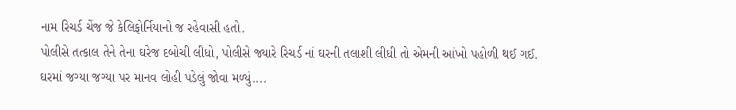નામ રિચર્ડ ચેંજ જે કેલિફોર્નિયાનો જ રહેવાસી હતો.
પોલીસે તત્કાલ તેને તેના ઘરેજ દબોચી લીધો, પોલીસે જ્યારે રિચર્ડ નાં ઘરની તલાશી લીધી તો એમની આંખો પહોળી થઈ ગઈ.
ઘરમાં જગ્યા જગ્યા પર માનવ લોહી પડેલું જોવા મળ્યું....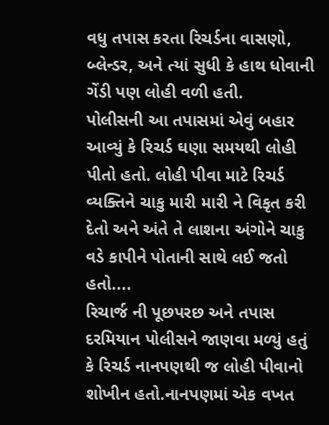વધુ તપાસ કરતા રિચર્ડના વાસણો, બ્લેન્ડર, અને ત્યાં સુધી કે હાથ ધોવાની ગેંડી પણ લોહી વળી હતી.
પોલીસની આ તપાસમાં એવું બહાર આવ્યું કે રિચર્ડ ઘણા સમયથી લોહી પીતો હતો. લોહી પીવા માટે રિચર્ડ વ્યક્તિને ચાકુ મારી મારી ને વિકૃત કરી દેતો અને અંતે તે લાશના અંગોને ચાકુ વડે કાપીને પોતાની સાથે લઈ જતો હતો....
રિચાર્જ ની પૂછપરછ અને તપાસ દરમિયાન પોલીસને જાણવા મળ્યું હતું કે રિચર્ડ નાનપણથી જ લોહી પીવાનો શોખીન હતો.નાનપણમાં એક વખત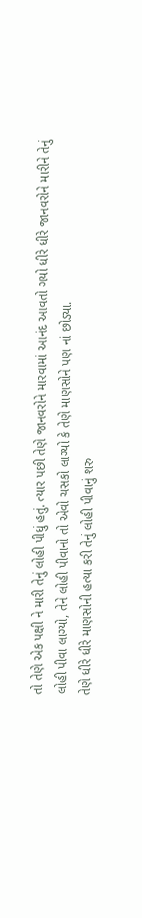તો તેણે એક પક્ષી ને મારી તેનું લોહી પીધું હતું. ત્યાર પછી તેણે જાનવરોને મારવામાં આનંદ આવતો ગયો ધીરે ધીરે જાનવરોને મારીને તેનું લોહી પીવા લાગ્યો, તેને લોહી પીવાનો તો એવો ચસકો લાગ્યો કે તેણે માણસોને પણ નાં છોડ્યા.
તેણે ધીરે ધીરે માણસોની હત્યા કરી તેનું લોહી પીવાનું શરુ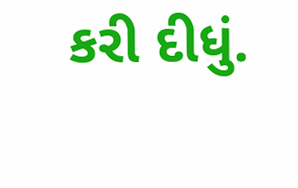કરી દીધું.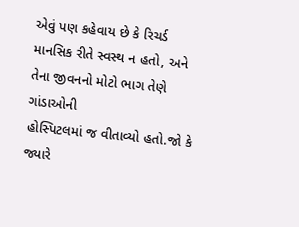એવું પણ કહેવાય છે કે રિચર્ડ માનસિક રીતે સ્વસ્થ ન હતો, અને તેના જીવનનો મોટો ભાગ તેણે ગાંડાઓની
હોસ્પિટલમાં જ વીતાવ્યો હતો.જો કે જ્યારે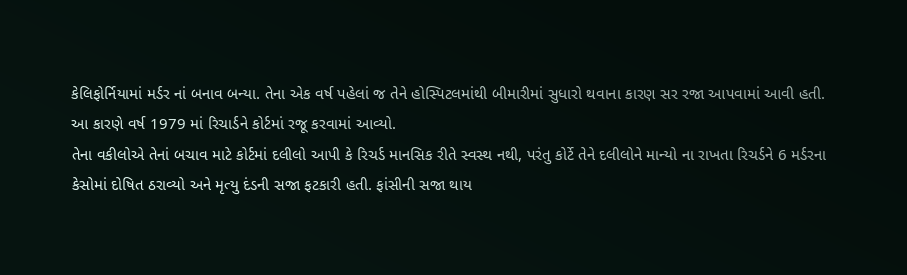કેલિફોર્નિયામાં મર્ડર નાં બનાવ બન્યા. તેના એક વર્ષ પહેલાં જ તેને હોસ્પિટલમાંથી બીમારીમાં સુધારો થવાના કારણ સર રજા આપવામાં આવી હતી.
આ કારણે વર્ષ 1979 માં રિચાર્ડને કોર્ટમાં રજૂ કરવામાં આવ્યો.
તેના વકીલોએ તેનાં બચાવ માટે કોર્ટમાં દલીલો આપી કે રિચર્ડ માનસિક રીતે સ્વસ્થ નથી, પરંતુ કોર્ટે તેને દલીલોને માન્યો ના રાખતા રિચર્ડને 6 મર્ડરના કેસોમાં દોષિત ઠરાવ્યો અને મૃત્યુ દંડની સજા ફટકારી હતી. ફાંસીની સજા થાય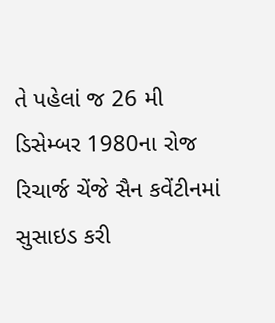તે પહેલાં જ 26 મી ડિસેમ્બર 1980ના રોજ રિચાર્જ ચેંજે સૈન કવેંટીનમાં સુસાઇડ કરી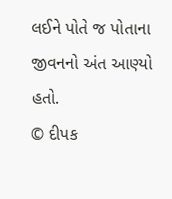લઈને પોતે જ પોતાના જીવનનો અંત આણ્યો હતો.
© દીપક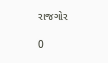રાજગોર

0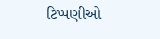ટિપ્પણીઓ